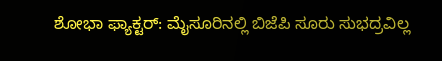ಶೋಭಾ ಫ್ಯಾಕ್ಟರ್: ಮೈಸೂರಿನಲ್ಲಿ ಬಿಜೆಪಿ ಸೂರು ಸುಭದ್ರವಿಲ್ಲ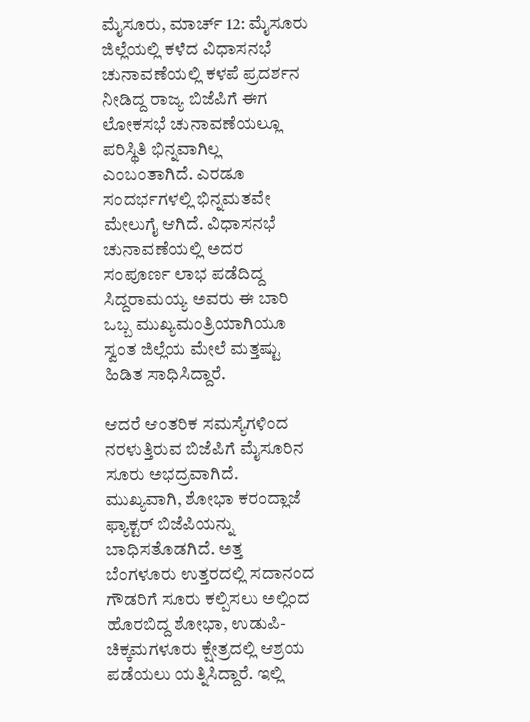ಮೈಸೂರು, ಮಾರ್ಚ್ 12: ಮೈಸೂರು ಜಿಲ್ಲೆಯಲ್ಲಿ ಕಳೆದ ವಿಧಾಸನಭೆ ಚುನಾವಣೆಯಲ್ಲಿ ಕಳಪೆ ಪ್ರದರ್ಶನ ನೀಡಿದ್ದ ರಾಜ್ಯ ಬಿಜೆಪಿಗೆ ಈಗ ಲೋಕಸಭೆ ಚುನಾವಣೆಯಲ್ಲೂ ಪರಿಸ್ಥಿತಿ ಭಿನ್ನವಾಗಿಲ್ಲ ಎಂಬಂತಾಗಿದೆ. ಎರಡೂ ಸಂದರ್ಭಗಳಲ್ಲಿ ಭಿನ್ನಮತವೇ ಮೇಲುಗೈ ಆಗಿದೆ. ವಿಧಾಸನಭೆ ಚುನಾವಣೆಯಲ್ಲಿ ಅದರ ಸಂಪೂರ್ಣ ಲಾಭ ಪಡೆದಿದ್ದ ಸಿದ್ದರಾಮಯ್ಯ ಅವರು ಈ ಬಾರಿ ಒಬ್ಬ ಮುಖ್ಯಮಂತ್ರಿಯಾಗಿಯೂ ಸ್ವಂತ ಜಿಲ್ಲೆಯ ಮೇಲೆ ಮತ್ತಷ್ಟು ಹಿಡಿತ ಸಾಧಿಸಿದ್ದಾರೆ.

ಆದರೆ ಆಂತರಿಕ ಸಮಸ್ಯೆಗಳಿಂದ ನರಳುತ್ತಿರುವ ಬಿಜೆಪಿಗೆ ಮೈಸೂರಿನ ಸೂರು ಅಭದ್ರವಾಗಿದೆ. ಮುಖ್ಯವಾಗಿ, ಶೋಭಾ ಕರಂದ್ಲಾಜೆ ಫ್ಯಾಕ್ಟರ್ ಬಿಜೆಪಿಯನ್ನು ಬಾಧಿಸತೊಡಗಿದೆ. ಅತ್ತ ಬೆಂಗಳೂರು ಉತ್ತರದಲ್ಲಿ ಸದಾನಂದ ಗೌಡರಿಗೆ ಸೂರು ಕಲ್ಪಿಸಲು ಅಲ್ಲಿಂದ ಹೊರಬಿದ್ದ ಶೋಭಾ, ಉಡುಪಿ-ಚಿಕ್ಕಮಗಳೂರು ಕ್ಷೇತ್ರದಲ್ಲಿ ಆಶ್ರಯ ಪಡೆಯಲು ಯತ್ನಿಸಿದ್ದಾರೆ. ಇಲ್ಲಿ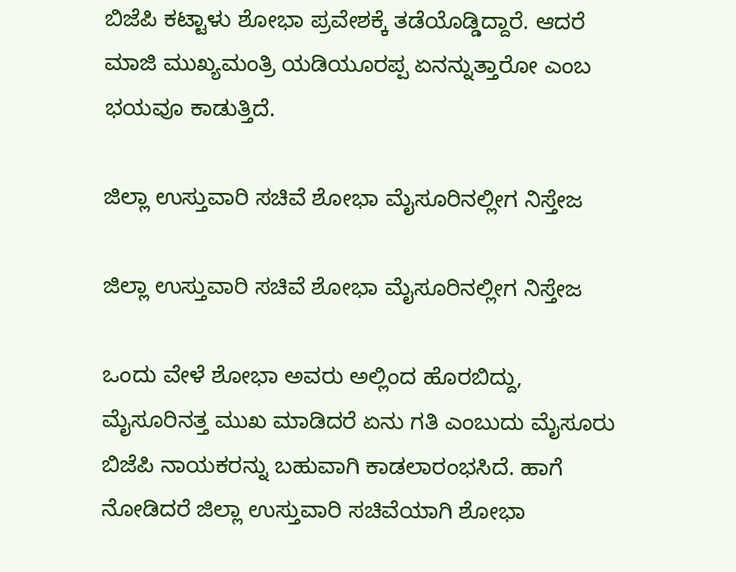ಬಿಜೆಪಿ ಕಟ್ಟಾಳು ಶೋಭಾ ಪ್ರವೇಶಕ್ಕೆ ತಡೆಯೊಡ್ಡಿದ್ದಾರೆ. ಆದರೆ ಮಾಜಿ ಮುಖ್ಯಮಂತ್ರಿ ಯಡಿಯೂರಪ್ಪ ಏನನ್ನುತ್ತಾರೋ ಎಂಬ ಭಯವೂ ಕಾಡುತ್ತಿದೆ.

ಜಿಲ್ಲಾ ಉಸ್ತುವಾರಿ ಸಚಿವೆ ಶೋಭಾ ಮೈಸೂರಿನಲ್ಲೀಗ ನಿಸ್ತೇಜ

ಜಿಲ್ಲಾ ಉಸ್ತುವಾರಿ ಸಚಿವೆ ಶೋಭಾ ಮೈಸೂರಿನಲ್ಲೀಗ ನಿಸ್ತೇಜ

ಒಂದು ವೇಳೆ ಶೋಭಾ ಅವರು ಅಲ್ಲಿಂದ ಹೊರಬಿದ್ದು, ಮೈಸೂರಿನತ್ತ ಮುಖ ಮಾಡಿದರೆ ಏನು ಗತಿ ಎಂಬುದು ಮೈಸೂರು ಬಿಜೆಪಿ ನಾಯಕರನ್ನು ಬಹುವಾಗಿ ಕಾಡಲಾರಂಭಸಿದೆ. ಹಾಗೆ ನೋಡಿದರೆ ಜಿಲ್ಲಾ ಉಸ್ತುವಾರಿ ಸಚಿವೆಯಾಗಿ ಶೋಭಾ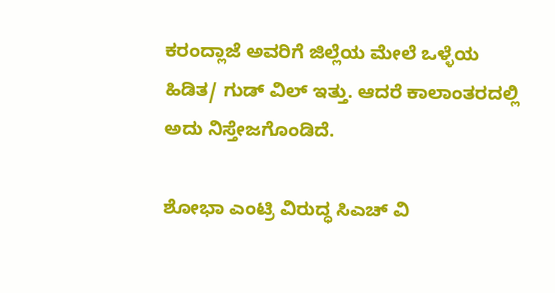ಕರಂದ್ಲಾಜೆ ಅವರಿಗೆ ಜಿಲ್ಲೆಯ ಮೇಲೆ ಒಳ್ಳೆಯ ಹಿಡಿತ/ ಗುಡ್ ವಿಲ್ ಇತ್ತು. ಆದರೆ ಕಾಲಾಂತರದಲ್ಲಿ ಅದು ನಿಸ್ತೇಜಗೊಂಡಿದೆ.

ಶೋಭಾ ಎಂಟ್ರಿ ವಿರುದ್ಧ ಸಿಎಚ್ ವಿ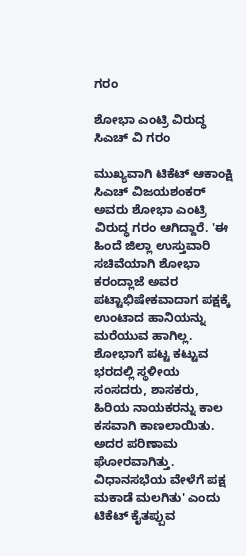ಗರಂ

ಶೋಭಾ ಎಂಟ್ರಿ ವಿರುದ್ಧ ಸಿಎಚ್ ವಿ ಗರಂ

ಮುಖ್ಯವಾಗಿ ಟಿಕೆಟ್ ಆಕಾಂಕ್ಷಿ ಸಿಎಚ್ ವಿಜಯಶಂಕರ್ ಅವರು ಶೋಭಾ ಎಂಟ್ರಿ ವಿರುದ್ಧ ಗರಂ ಆಗಿದ್ದಾರೆ. 'ಈ ಹಿಂದೆ ಜಿಲ್ಲಾ ಉಸ್ತುವಾರಿ ಸಚಿವೆಯಾಗಿ ಶೋಭಾ ಕರಂದ್ಲಾಜೆ ಅವರ ಪಟ್ಟಾಭಿಷೇಕವಾದಾಗ ಪಕ್ಷಕ್ಕೆ ಉಂಟಾದ ಹಾನಿಯನ್ನು ಮರೆಯುವ ಹಾಗಿಲ್ಲ. ಶೋಭಾಗೆ ಪಟ್ಟ ಕಟ್ಟುವ ಭರದಲ್ಲಿ ಸ್ಥಳೀಯ ಸಂಸದರು, ಶಾಸಕರು, ಹಿರಿಯ ನಾಯಕರನ್ನು ಕಾಲ ಕಸವಾಗಿ ಕಾಣಲಾಯಿತು. ಅದರ ಪರಿಣಾಮ ಘೋರವಾಗಿತ್ತು. ವಿಧಾನಸಭೆಯ ವೇಳೆಗೆ ಪಕ್ಷ ಮಕಾಡೆ ಮಲಗಿತು' ಎಂದು ಟಿಕೆಟ್ ಕೈತಪ್ಪುವ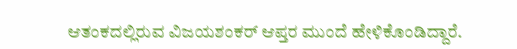ಆತಂಕದಲ್ಲಿರುವ ವಿಜಯಶಂಕರ್ ಆಪ್ತರ ಮುಂದೆ ಹೇಳಿಕೊಂಡಿದ್ದಾರೆ.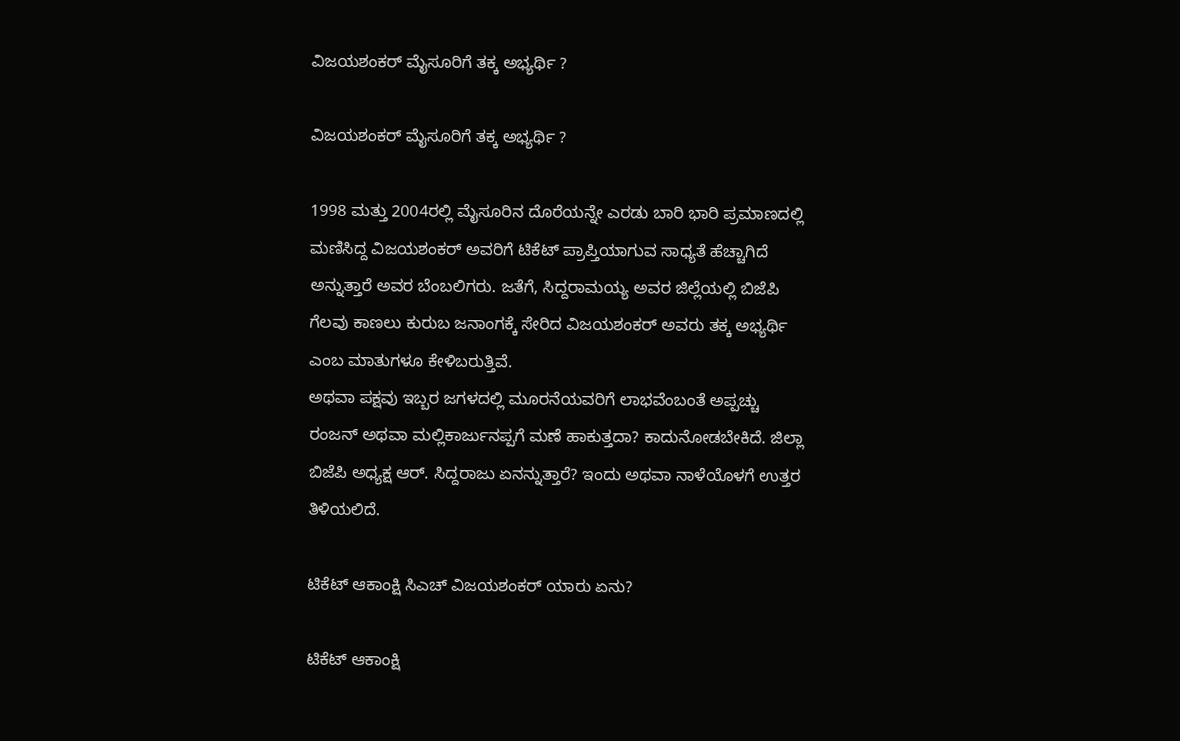ವಿಜಯಶಂಕರ್ ಮೈಸೂರಿಗೆ ತಕ್ಕ ಅಭ್ಯರ್ಥಿ ?

ವಿಜಯಶಂಕರ್ ಮೈಸೂರಿಗೆ ತಕ್ಕ ಅಭ್ಯರ್ಥಿ ?

1998 ಮತ್ತು 2004ರಲ್ಲಿ ಮೈಸೂರಿನ ದೊರೆಯನ್ನೇ ಎರಡು ಬಾರಿ ಭಾರಿ ಪ್ರಮಾಣದಲ್ಲಿ ಮಣಿಸಿದ್ದ ವಿಜಯಶಂಕರ್ ಅವರಿಗೆ ಟಿಕೆಟ್ ಪ್ರಾಪ್ತಿಯಾಗುವ ಸಾಧ್ಯತೆ ಹೆಚ್ಚಾಗಿದೆ ಅನ್ನುತ್ತಾರೆ ಅವರ ಬೆಂಬಲಿಗರು. ಜತೆಗೆ, ಸಿದ್ದರಾಮಯ್ಯ ಅವರ ಜಿಲ್ಲೆಯಲ್ಲಿ ಬಿಜೆಪಿ ಗೆಲವು ಕಾಣಲು ಕುರುಬ ಜನಾಂಗಕ್ಕೆ ಸೇರಿದ ವಿಜಯಶಂಕರ್ ಅವರು ತಕ್ಕ ಅಭ್ಯರ್ಥಿ ಎಂಬ ಮಾತುಗಳೂ ಕೇಳಿಬರುತ್ತಿವೆ.
ಅಥವಾ ಪಕ್ಷವು ಇಬ್ಬರ ಜಗಳದಲ್ಲಿ ಮೂರನೆಯವರಿಗೆ ಲಾಭವೆಂಬಂತೆ ಅಪ್ಪಚ್ಚು ರಂಜನ್ ಅಥವಾ ಮಲ್ಲಿಕಾರ್ಜುನಪ್ಪಗೆ ಮಣೆ ಹಾಕುತ್ತದಾ? ಕಾದುನೋಡಬೇಕಿದೆ. ಜಿಲ್ಲಾ ಬಿಜೆಪಿ ಅಧ್ಯಕ್ಷ ಆರ್. ಸಿದ್ದರಾಜು ಏನನ್ನುತ್ತಾರೆ? ಇಂದು ಅಥವಾ ನಾಳೆಯೊಳಗೆ ಉತ್ತರ ತಿಳಿಯಲಿದೆ.

ಟಿಕೆಟ್ ಆಕಾಂಕ್ಷಿ ಸಿಎಚ್ ವಿಜಯಶಂಕರ್ ಯಾರು ಏನು?

ಟಿಕೆಟ್ ಆಕಾಂಕ್ಷಿ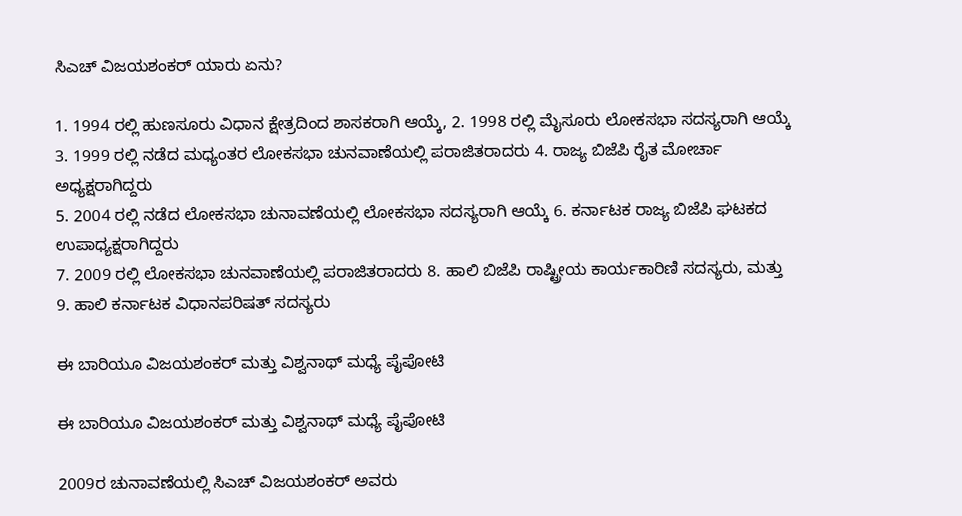ಸಿಎಚ್ ವಿಜಯಶಂಕರ್ ಯಾರು ಏನು?

1. 1994 ರಲ್ಲಿ ಹುಣಸೂರು ವಿಧಾನ ಕ್ಷೇತ್ರದಿಂದ ಶಾಸಕರಾಗಿ ಆಯ್ಕೆ, 2. 1998 ರಲ್ಲಿ ಮೈಸೂರು ಲೋಕಸಭಾ ಸದಸ್ಯರಾಗಿ ಆಯ್ಕೆ
3. 1999 ರಲ್ಲಿ ನಡೆದ ಮಧ್ಯಂತರ ಲೋಕಸಭಾ ಚುನವಾಣೆಯಲ್ಲಿ ಪರಾಜಿತರಾದರು 4. ರಾಜ್ಯ ಬಿಜೆಪಿ ರೈತ ಮೋರ್ಚಾ ಅಧ್ಯಕ್ಷರಾಗಿದ್ದರು
5. 2004 ರಲ್ಲಿ ನಡೆದ ಲೋಕಸಭಾ ಚುನಾವಣೆಯಲ್ಲಿ ಲೋಕಸಭಾ ಸದಸ್ಯರಾಗಿ ಆಯ್ಕೆ 6. ಕರ್ನಾಟಕ ರಾಜ್ಯ ಬಿಜೆಪಿ ಘಟಕದ ಉಪಾಧ್ಯಕ್ಷರಾಗಿದ್ದರು
7. 2009 ರಲ್ಲಿ ಲೋಕಸಭಾ ಚುನವಾಣೆಯಲ್ಲಿ ಪರಾಜಿತರಾದರು 8. ಹಾಲಿ ಬಿಜೆಪಿ ರಾಷ್ಟ್ರೀಯ ಕಾರ್ಯಕಾರಿಣಿ ಸದಸ್ಯರು, ಮತ್ತು
9. ಹಾಲಿ ಕರ್ನಾಟಕ ವಿಧಾನಪರಿಷತ್ ಸದಸ್ಯರು

ಈ ಬಾರಿಯೂ ವಿಜಯಶಂಕರ್ ಮತ್ತು ವಿಶ್ವನಾಥ್ ಮಧ್ಯೆ ಪೈಪೋಟಿ

ಈ ಬಾರಿಯೂ ವಿಜಯಶಂಕರ್ ಮತ್ತು ವಿಶ್ವನಾಥ್ ಮಧ್ಯೆ ಪೈಪೋಟಿ

2009ರ ಚುನಾವಣೆಯಲ್ಲಿ ಸಿಎಚ್ ವಿಜಯಶಂಕರ್ ಅವರು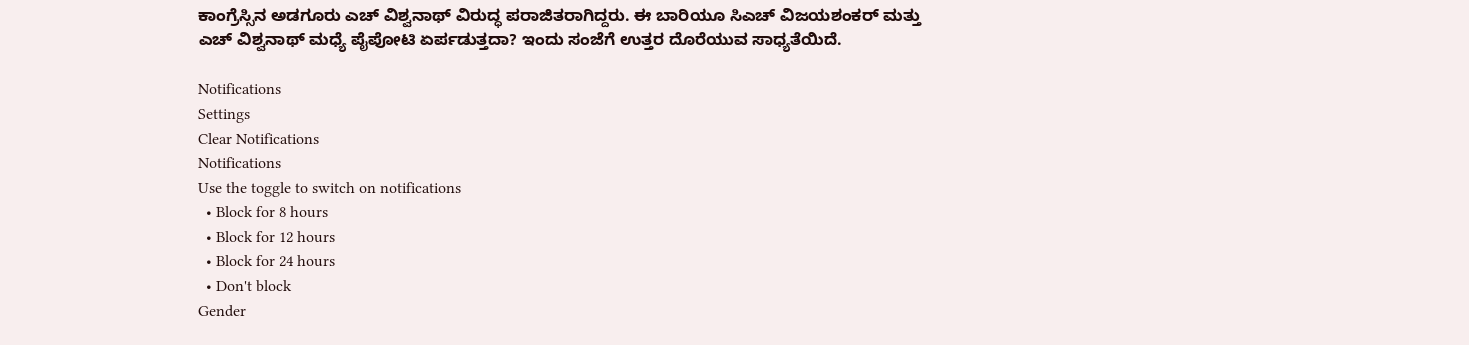ಕಾಂಗ್ರೆಸ್ಸಿನ ಅಡಗೂರು ಎಚ್ ವಿಶ್ವನಾಥ್ ವಿರುದ್ಧ ಪರಾಜಿತರಾಗಿದ್ದರು. ಈ ಬಾರಿಯೂ ಸಿಎಚ್ ವಿಜಯಶಂಕರ್ ಮತ್ತು ಎಚ್ ವಿಶ್ವನಾಥ್ ಮಧ್ಯೆ ಪೈಪೋಟಿ ಏರ್ಪಡುತ್ತದಾ? ಇಂದು ಸಂಜೆಗೆ ಉತ್ತರ ದೊರೆಯುವ ಸಾಧ್ಯತೆಯಿದೆ.

Notifications
Settings
Clear Notifications
Notifications
Use the toggle to switch on notifications
  • Block for 8 hours
  • Block for 12 hours
  • Block for 24 hours
  • Don't block
Gender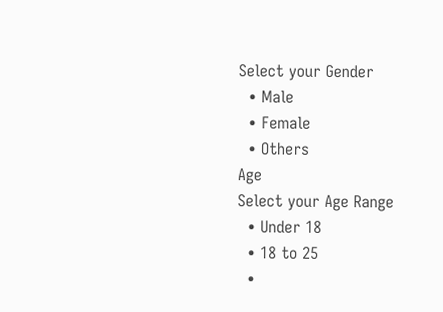Select your Gender
  • Male
  • Female
  • Others
Age
Select your Age Range
  • Under 18
  • 18 to 25
  •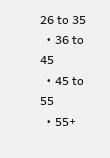26 to 35
  • 36 to 45
  • 45 to 55
  • 55+